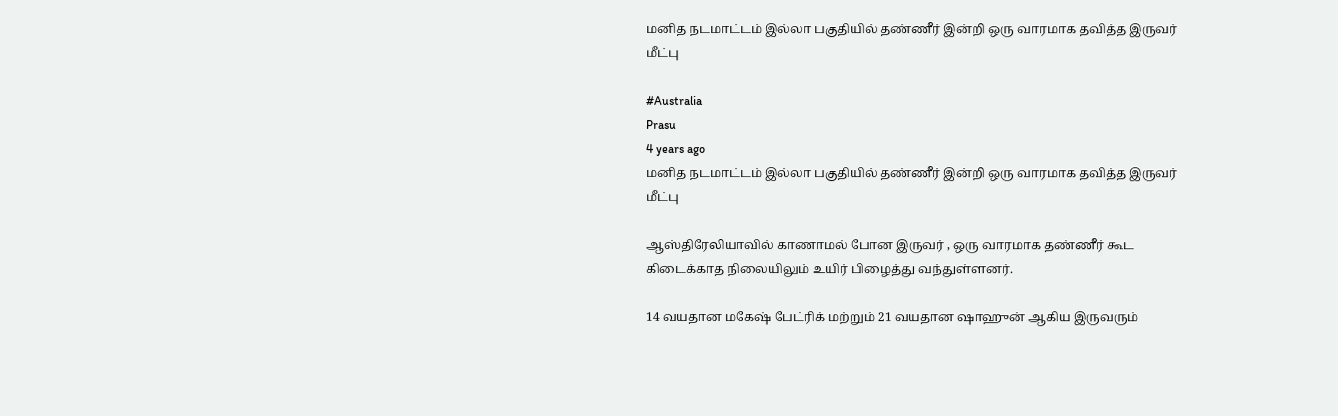மனித நடமாட்டம் இல்லா பகுதியில் தண்ணீர் இன்றி ஒரு வாரமாக தவித்த இருவர் மீட்பு

#Australia
Prasu
4 years ago
மனித நடமாட்டம் இல்லா பகுதியில் தண்ணீர் இன்றி ஒரு வாரமாக தவித்த இருவர் மீட்பு

ஆஸ்திரேலியாவில் காணாமல் போன இருவர் , ஒரு வாரமாக தண்ணீர் கூட கிடைக்காத நிலையிலும் உயிர் பிழைத்து வந்துள்ளனர்.

14 வயதான மகேஷ் பேட்ரிக் மற்றும் 21 வயதான ஷாஹுன் ஆகிய இருவரும்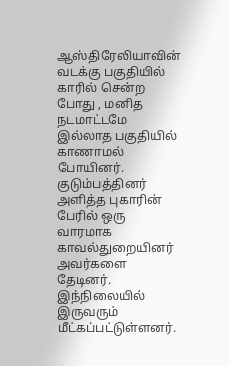ஆஸ்திரேலியாவின் வடக்கு பகுதியில் காரில் சென்ற போது , மனித நடமாட்டமே இல்லாத பகுதியில் காணாமல் போயினர். குடும்பத்தினர் அளித்த புகாரின் பேரில் ஒரு வாரமாக காவல்துறையினர் அவர்களை தேடினர். இந்நிலையில் இருவரும் மீட்கப்பட்டுள்ளனர்.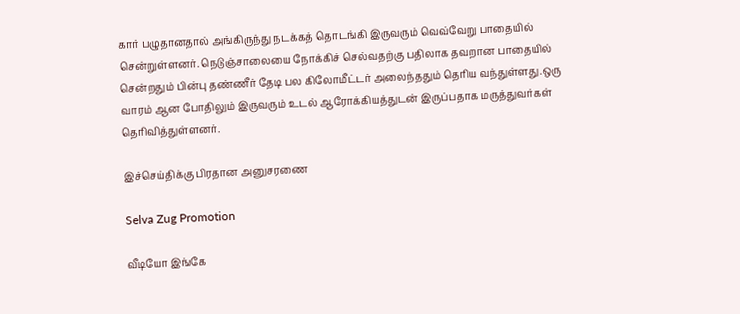கார் பழுதானதால் அங்கிருந்து நடக்கத் தொடங்கி இருவரும் வெவ்வேறு பாதையில் சென்றுள்ளனர். நெடுஞ்சாலையை நோக்கிச் செல்வதற்கு பதிலாக தவறான பாதையில் சென்றதும் பின்பு தண்ணீர் தேடி பல கிலோமீட்டர் அலைந்ததும் தெரிய வந்துள்ளது.ஒரு வாரம் ஆன போதிலும் இருவரும் உடல் ஆரோக்கியத்துடன் இருப்பதாக மருத்துவர்கள் தெரிவித்துள்ளனர்.

இச்செய்திக்கு பிரதான அனுசரணை

Selva Zug Promotion

வீடியோ இங்கே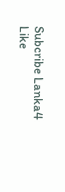Subcribe Lanka4
Like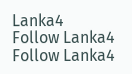Lanka4
Follow Lanka4
Follow Lanka4